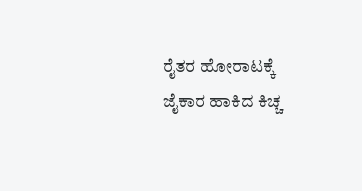ರೈತರ ಹೋರಾಟಕ್ಕೆ ಜೈಕಾರ ಹಾಕಿದ ಕಿಚ್ಚ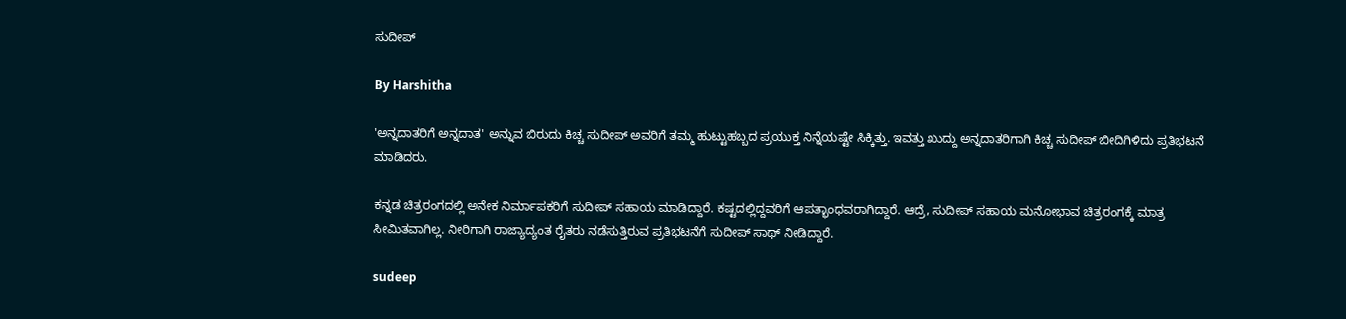ಸುದೀಪ್

By Harshitha

'ಅನ್ನದಾತರಿಗೆ ಅನ್ನದಾತ' ಅನ್ನುವ ಬಿರುದು ಕಿಚ್ಚ ಸುದೀಪ್ ಅವರಿಗೆ ತಮ್ಮ ಹುಟ್ಟುಹಬ್ಬದ ಪ್ರಯುಕ್ತ ನಿನ್ನೆಯಷ್ಟೇ ಸಿಕ್ಕಿತ್ತು. ಇವತ್ತು ಖುದ್ದು ಅನ್ನದಾತರಿಗಾಗಿ ಕಿಚ್ಚ ಸುದೀಪ್ ಬೀದಿಗಿಳಿದು ಪ್ರತಿಭಟನೆ ಮಾಡಿದರು.

ಕನ್ನಡ ಚಿತ್ರರಂಗದಲ್ಲಿ ಅನೇಕ ನಿರ್ಮಾಪಕರಿಗೆ ಸುದೀಪ್ ಸಹಾಯ ಮಾಡಿದ್ದಾರೆ. ಕಷ್ಟದಲ್ಲಿದ್ದವರಿಗೆ ಆಪತ್ಭಾಂಧವರಾಗಿದ್ದಾರೆ. ಆದ್ರೆ, ಸುದೀಪ್ ಸಹಾಯ ಮನೋಭಾವ ಚಿತ್ರರಂಗಕ್ಕೆ ಮಾತ್ರ ಸೀಮಿತವಾಗಿಲ್ಲ. ನೀರಿಗಾಗಿ ರಾಜ್ಯಾದ್ಯಂತ ರೈತರು ನಡೆಸುತ್ತಿರುವ ಪ್ರತಿಭಟನೆಗೆ ಸುದೀಪ್ ಸಾಥ್ ನೀಡಿದ್ದಾರೆ.

sudeep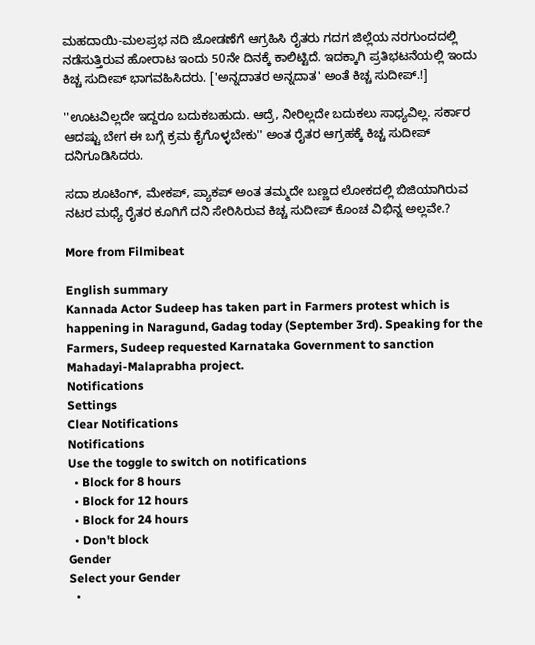ಮಹದಾಯಿ-ಮಲಪ್ರಭ ನದಿ ಜೋಡಣೆಗೆ ಆಗ್ರಹಿಸಿ ರೈತರು ಗದಗ ಜಿಲ್ಲೆಯ ನರಗುಂದದಲ್ಲಿ ನಡೆಸುತ್ತಿರುವ ಹೋರಾಟ ಇಂದು 50ನೇ ದಿನಕ್ಕೆ ಕಾಲಿಟ್ಟಿದೆ. ಇದಕ್ಕಾಗಿ ಪ್ರತಿಭಟನೆಯಲ್ಲಿ ಇಂದು ಕಿಚ್ಚ ಸುದೀಪ್ ಭಾಗವಹಿಸಿದರು. ['ಅನ್ನದಾತರ ಅನ್ನದಾತ' ಅಂತೆ ಕಿಚ್ಚ ಸುದೀಪ್.!]

''ಊಟವಿಲ್ಲದೇ ಇದ್ದರೂ ಬದುಕಬಹುದು. ಆದ್ರೆ, ನೀರಿಲ್ಲದೇ ಬದುಕಲು ಸಾಧ್ಯವಿಲ್ಲ. ಸರ್ಕಾರ ಆದಷ್ಟು ಬೇಗ ಈ ಬಗ್ಗೆ ಕ್ರಮ ಕೈಗೊಳ್ಳಬೇಕು'' ಅಂತ ರೈತರ ಆಗ್ರಹಕ್ಕೆ ಕಿಚ್ಚ ಸುದೀಪ್ ದನಿಗೂಡಿಸಿದರು.

ಸದಾ ಶೂಟಿಂಗ್, ಮೇಕಪ್, ಪ್ಯಾಕಪ್ ಅಂತ ತಮ್ಮದೇ ಬಣ್ಣದ ಲೋಕದಲ್ಲಿ ಬಿಜಿಯಾಗಿರುವ ನಟರ ಮಧ್ಯೆ ರೈತರ ಕೂಗಿಗೆ ದನಿ ಸೇರಿಸಿರುವ ಕಿಚ್ಚ ಸುದೀಪ್ ಕೊಂಚ ವಿಭಿನ್ನ ಅಲ್ಲವೇ.?

More from Filmibeat

English summary
Kannada Actor Sudeep has taken part in Farmers protest which is happening in Naragund, Gadag today (September 3rd). Speaking for the Farmers, Sudeep requested Karnataka Government to sanction Mahadayi-Malaprabha project.
Notifications
Settings
Clear Notifications
Notifications
Use the toggle to switch on notifications
  • Block for 8 hours
  • Block for 12 hours
  • Block for 24 hours
  • Don't block
Gender
Select your Gender
  •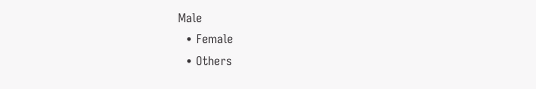Male
  • Female
  • Others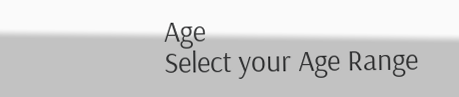Age
Select your Age Range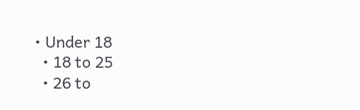• Under 18
  • 18 to 25
  • 26 to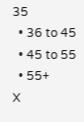35
  • 36 to 45
  • 45 to 55
  • 55+
X